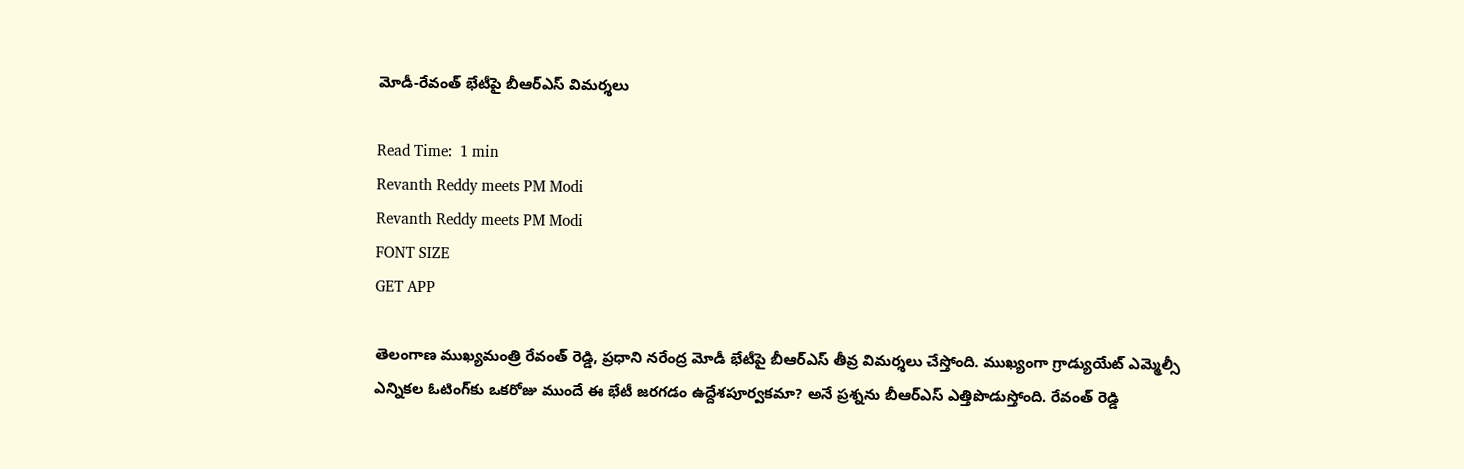మోడీ-రేవంత్ భేటీపై బీఆర్ఎస్ విమర్శలు

Read Time:  1 min
Revanth Reddy meets PM Modi
Revanth Reddy meets PM Modi
FONT SIZE
GET APP

తెలంగాణ ముఖ్యమంత్రి రేవంత్ రెడ్డి, ప్రధాని నరేంద్ర మోడీ భేటీపై బీఆర్ఎస్ తీవ్ర విమర్శలు చేస్తోంది. ముఖ్యంగా గ్రాడ్యుయేట్ ఎమ్మెల్సీ ఎన్నికల ఓటింగ్‌కు ఒకరోజు ముందే ఈ భేటీ జరగడం ఉద్దేశపూర్వకమా? అనే ప్రశ్నను బీఆర్ఎస్ ఎత్తిపొడుస్తోంది. రేవంత్ రెడ్డి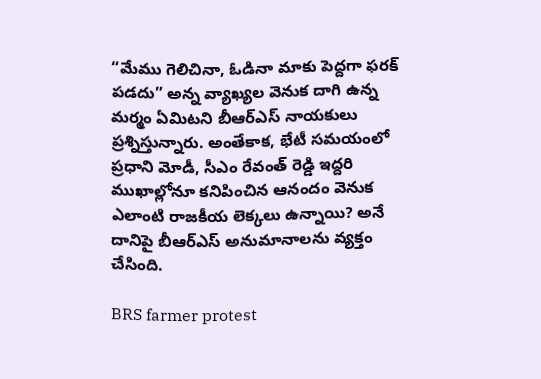“మేము గెలిచినా, ఓడినా మాకు పెద్దగా ఫరక్ పడదు” అన్న వ్యాఖ్యల వెనుక దాగి ఉన్న మర్మం ఏమిటని బీఆర్ఎస్ నాయకులు ప్రశ్నిస్తున్నారు. అంతేకాక, భేటీ సమయంలో ప్రధాని మోడీ, సీఎం రేవంత్ రెడ్డి ఇద్దరి ముఖాల్లోనూ కనిపించిన ఆనందం వెనుక ఎలాంటి రాజకీయ లెక్కలు ఉన్నాయి? అనే దానిపై బీఆర్ఎస్ అనుమానాలను వ్యక్తం చేసింది.

BRS farmer protest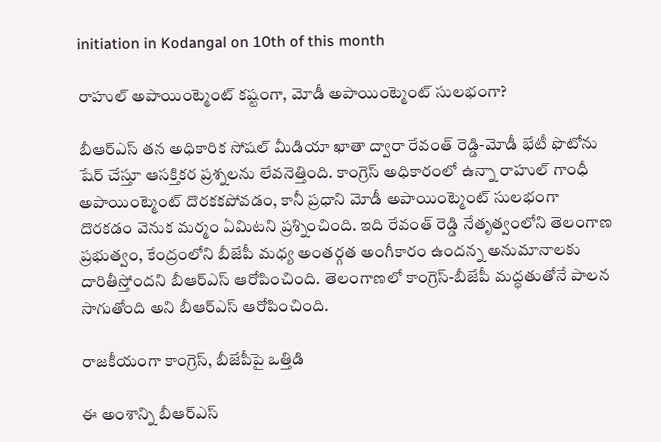initiation in Kodangal on 10th of this month

రాహుల్ అపాయింట్మెంట్ కష్టంగా, మోడీ అపాయింట్మెంట్ సులభంగా?

బీఆర్ఎస్ తన అధికారిక సోషల్ మీడియా ఖాతా ద్వారా రేవంత్ రెడ్డి-మోడీ భేటీ ఫొటోను షేర్ చేస్తూ ఆసక్తికర ప్రశ్నలను లేవనెత్తింది. కాంగ్రెస్ అధికారంలో ఉన్నా రాహుల్ గాంధీ అపాయింట్మెంట్ దొరకకపోవడం, కానీ ప్రధాని మోడీ అపాయింట్మెంట్ సులభంగా దొరకడం వెనుక మర్మం ఏమిటని ప్రశ్నించింది. ఇది రేవంత్ రెడ్డి నేతృత్వంలోని తెలంగాణ ప్రభుత్వం, కేంద్రంలోని బీజేపీ మధ్య అంతర్గత అంగీకారం ఉందన్న అనుమానాలకు దారితీస్తోందని బీఆర్ఎస్ ఆరోపించింది. తెలంగాణలో కాంగ్రెస్-బీజేపీ మద్ధతుతోనే పాలన సాగుతోంది అని బీఆర్ఎస్ ఆరోపించింది.

రాజకీయంగా కాంగ్రెస్, బీజేపీపై ఒత్తిడి

ఈ అంశాన్ని బీఆర్ఎస్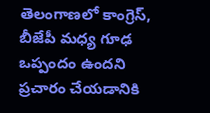తెలంగాణలో కాంగ్రెస్, బీజేపీ మధ్య గూఢ ఒప్పందం ఉందని ప్రచారం చేయడానికి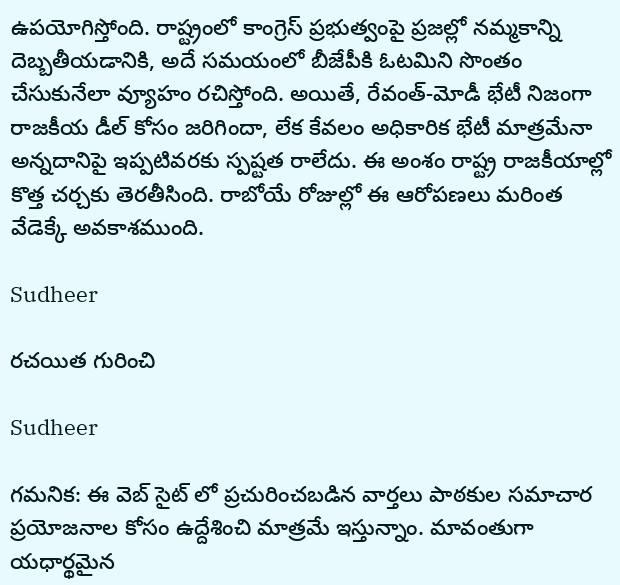ఉపయోగిస్తోంది. రాష్ట్రంలో కాంగ్రెస్ ప్రభుత్వంపై ప్రజల్లో నమ్మకాన్ని దెబ్బతీయడానికి, అదే సమయంలో బీజేపీకి ఓటమిని సొంతం చేసుకునేలా వ్యూహం రచిస్తోంది. అయితే, రేవంత్-మోడీ భేటీ నిజంగా రాజకీయ డీల్‌ కోసం జరిగిందా, లేక కేవలం అధికారిక భేటీ మాత్రమేనా అన్నదానిపై ఇప్పటివరకు స్పష్టత రాలేదు. ఈ అంశం రాష్ట్ర రాజకీయాల్లో కొత్త చర్చకు తెరతీసింది. రాబోయే రోజుల్లో ఈ ఆరోపణలు మరింత వేడెక్కే అవకాశముంది.

Sudheer

రచయిత గురించి

Sudheer

గమనిక: ఈ వెబ్ సైట్ లో ప్రచురించబడిన వార్తలు పాఠకుల సమాచార ప్రయోజనాల కోసం ఉద్దేశించి మాత్రమే ఇస్తున్నాం. మావంతుగా యధార్థమైన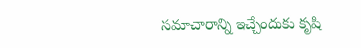సమాచారాన్ని ఇచ్చేందుకు కృషి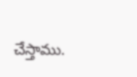చేస్తాము.